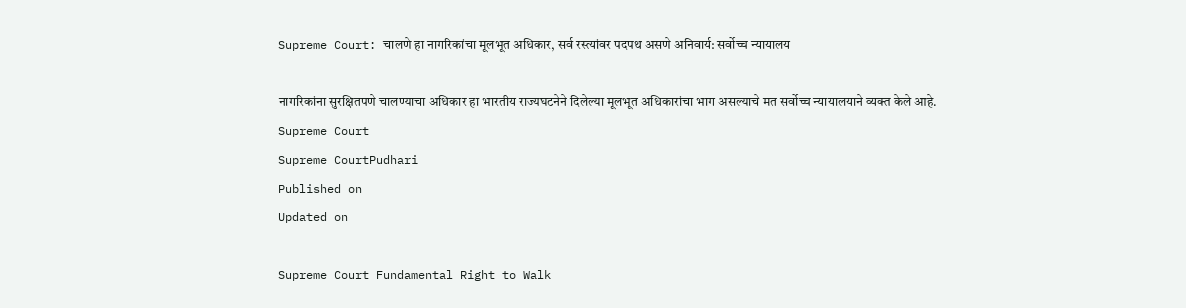Supreme Court: चालणे हा नागरिकांचा मूलभूत अधिकार, सर्व रस्त्यांवर पदपथ असणे अनिवार्य: सर्वोच्च न्यायालय

नागरिकांना सुरक्षितपणे चालण्याचा अधिकार हा भारतीय राज्यघटनेने दिलेल्या मूलभूत अधिकारांचा भाग असल्याचे मत सर्वोच्च न्यायालयाने व्यक्त केले आहे.
Supreme Court
Supreme CourtPudhari
Published on
Updated on

Supreme Court Fundamental Right to Walk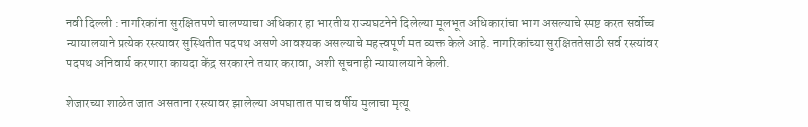नवी दिल्ली : नागरिकांना सुरक्षितपणे चालण्याचा अधिकार हा भारतीय राज्यघटनेने दिलेल्या मूलभूत अधिकारांचा भाग असल्याचे स्पष्ट करत सर्वोच्च न्यायालयाने प्रत्येक रस्त्यावर सुस्थितीत पदपथ असणे आवश्यक असल्याचे महत्त्वपूर्ण मत व्यक्त केले आहे. नागरिकांच्या सुरक्षिततेसाठी सर्व रस्त्यांवर पदपथ अनिवार्य करणारा कायदा केंद्र सरकारने तयार करावा, अशी सूचनाही न्यायालयाने केली.

शेजारच्या शाळेत जात असताना रस्त्यावर झालेल्या अपघातात पाच वर्षीय मुलाचा मृत्यू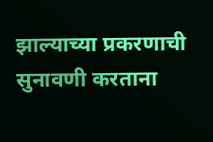झाल्याच्या प्रकरणाची सुनावणी करताना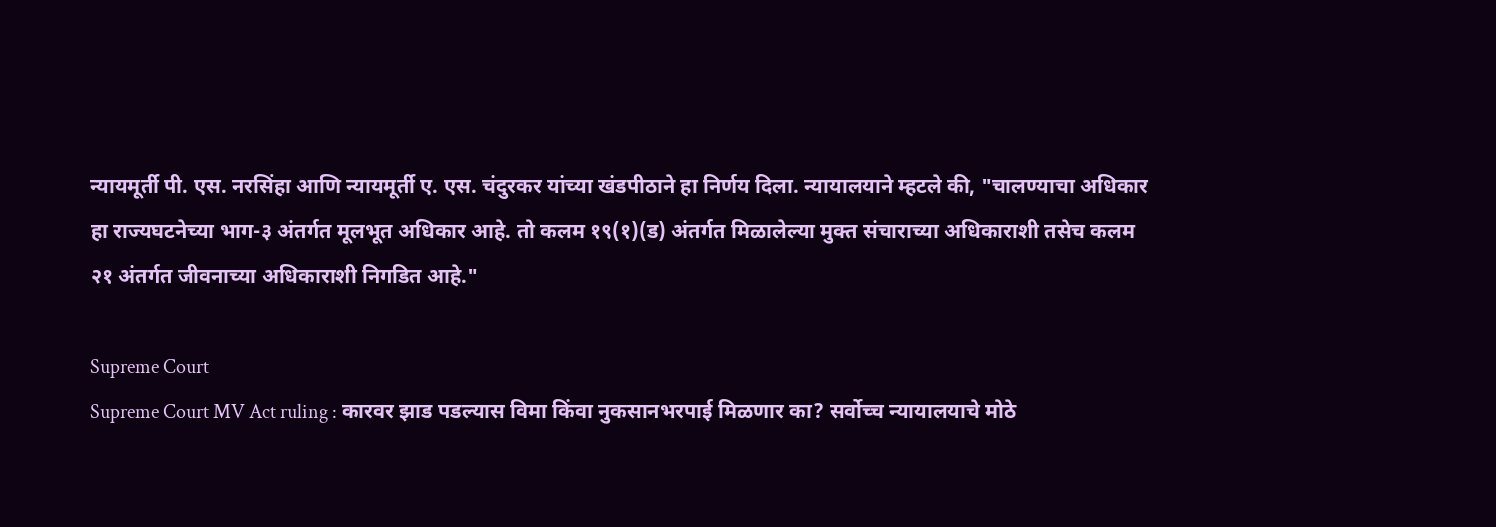न्यायमूर्ती पी. एस. नरसिंहा आणि न्यायमूर्ती ए. एस. चंदुरकर यांच्या खंडपीठाने हा निर्णय दिला. न्यायालयाने म्हटले की, "चालण्याचा अधिकार हा राज्यघटनेच्या भाग-३ अंतर्गत मूलभूत अधिकार आहे. तो कलम १९(१)(ड) अंतर्गत मिळालेल्या मुक्त संचाराच्या अधिकाराशी तसेच कलम २१ अंतर्गत जीवनाच्या अधिकाराशी निगडित आहे."

Supreme Court
Supreme Court MV Act ruling : कारवर झाड पडल्यास विमा किंवा नुकसानभरपाई मिळणार का? सर्वोच्च न्यायालयाचे मोठे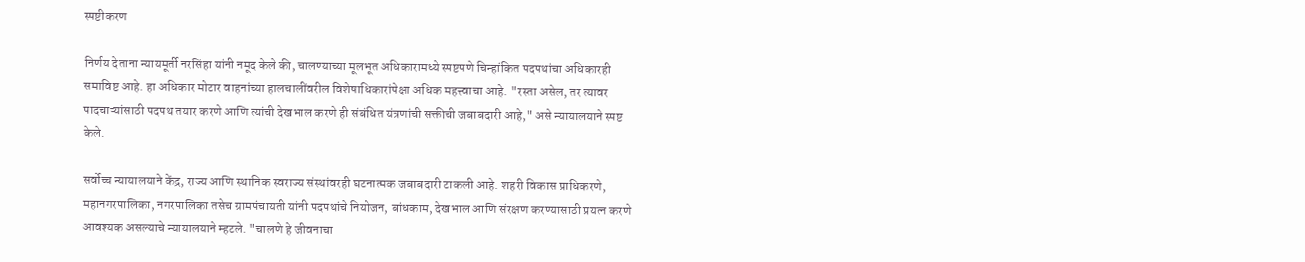स्पष्टीकरण

निर्णय देताना न्यायमूर्ती नरसिंहा यांनी नमूद केले की, चालण्याच्या मूलभूत अधिकारामध्ये स्पष्टपणे चिन्हांकित पदपथांचा अधिकारही समाविष्ट आहे. हा अधिकार मोटार वाहनांच्या हालचालींवरील विशेषाधिकारांपेक्षा अधिक महत्त्वाचा आहे. "रस्ता असेल, तर त्यावर पादचाऱ्यांसाठी पदपथ तयार करणे आणि त्यांची देखभाल करणे ही संबंधित यंत्रणांची सक्तीची जबाबदारी आहे," असे न्यायालयाने स्पष्ट केले.

सर्वोच्च न्यायालयाने केंद्र, राज्य आणि स्थानिक स्वराज्य संस्थांवरही घटनात्मक जबाबदारी टाकली आहे. शहरी विकास प्राधिकरणे, महानगरपालिका, नगरपालिका तसेच ग्रामपंचायती यांनी पदपथांचे नियोजन, बांधकाम, देखभाल आणि संरक्षण करण्यासाठी प्रयत्न करणे आवश्यक असल्याचे न्यायालयाने म्हटले. "चालणे हे जीवनाचा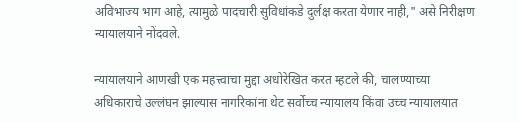अविभाज्य भाग आहे, त्यामुळे पादचारी सुविधांकडे दुर्लक्ष करता येणार नाही," असे निरीक्षण न्यायालयाने नोंदवले.

न्यायालयाने आणखी एक महत्त्वाचा मुद्दा अधोरेखित करत म्हटले की, चालण्याच्या अधिकाराचे उल्लंघन झाल्यास नागरिकांना थेट सर्वोच्च न्यायालय किंवा उच्च न्यायालयात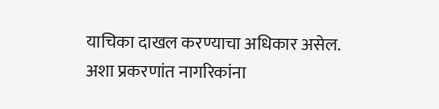याचिका दाखल करण्याचा अधिकार असेल. अशा प्रकरणांत नागरिकांना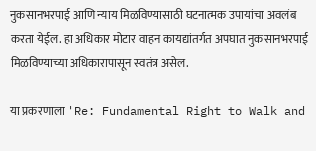नुकसानभरपाई आणि न्याय मिळविण्यासाठी घटनात्मक उपायांचा अवलंब करता येईल. हा अधिकार मोटार वाहन कायद्यांतर्गत अपघात नुकसानभरपाई मिळविण्याच्या अधिकारापासून स्वतंत्र असेल.

या प्रकरणाला 'Re: Fundamental Right to Walk and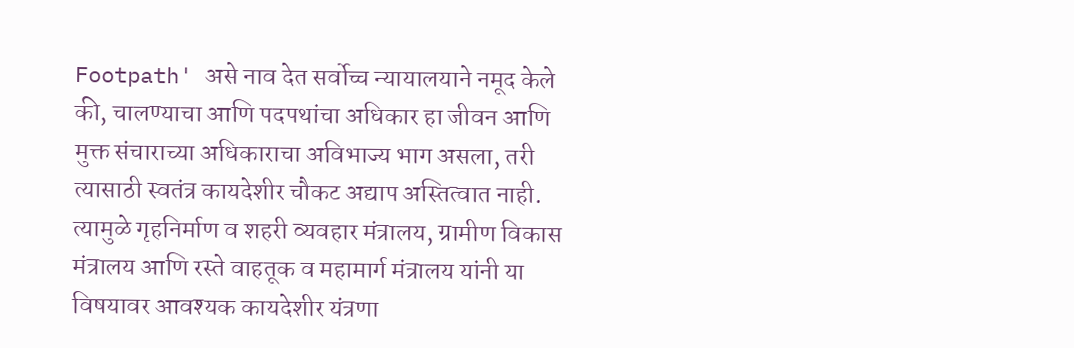Footpath' असे नाव देत सर्वोच्च न्यायालयाने नमूद केले की, चालण्याचा आणि पदपथांचा अधिकार हा जीवन आणि मुक्त संचाराच्या अधिकाराचा अविभाज्य भाग असला, तरी त्यासाठी स्वतंत्र कायदेशीर चौकट अद्याप अस्तित्वात नाही. त्यामुळे गृहनिर्माण व शहरी व्यवहार मंत्रालय, ग्रामीण विकास मंत्रालय आणि रस्ते वाहतूक व महामार्ग मंत्रालय यांनी या विषयावर आवश्यक कायदेशीर यंत्रणा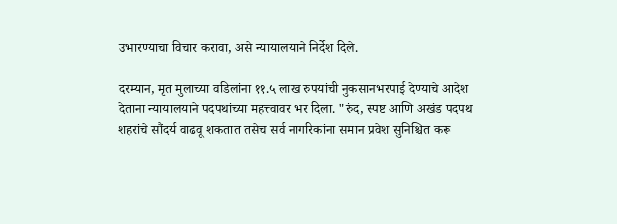उभारण्याचा विचार करावा, असे न्यायालयाने निर्देश दिले.

दरम्यान, मृत मुलाच्या वडिलांना ११.५ लाख रुपयांची नुकसानभरपाई देण्याचे आदेश देताना न्यायालयाने पदपथांच्या महत्त्वावर भर दिला. "रुंद, स्पष्ट आणि अखंड पदपथ शहरांचे सौंदर्य वाढवू शकतात तसेच सर्व नागरिकांना समान प्रवेश सुनिश्चित करू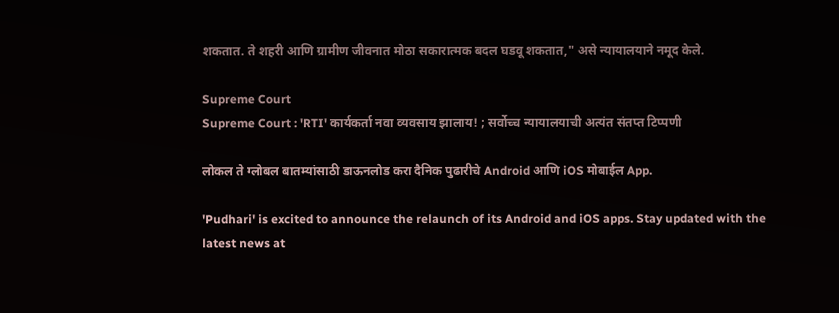शकतात. ते शहरी आणि ग्रामीण जीवनात मोठा सकारात्मक बदल घडवू शकतात," असे न्यायालयाने नमूद केले.

Supreme Court
Supreme Court : 'RTI' कार्यकर्ता नवा व्‍यवसाय झालाय! ; सर्वोच्च न्यायालयाची अत्यंत संतप्त टिप्पणी

लोकल ते ग्लोबल बातम्यांसाठी डाऊनलोड करा दैनिक पुढारीचे Android आणि iOS मोबाईल App.

'Pudhari' is excited to announce the relaunch of its Android and iOS apps. Stay updated with the latest news at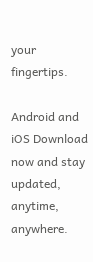your fingertips.

Android and iOS Download now and stay updated, anytime, anywhere.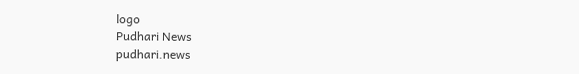logo
Pudhari News
pudhari.news